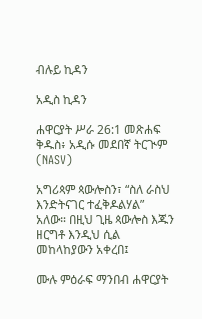ብሉይ ኪዳን

አዲስ ኪዳን

ሐዋርያት ሥራ 26:1 መጽሐፍ ቅዱስ፥ አዲሱ መደበኛ ትርጒም (NASV)

አግሪጳም ጳውሎስን፣ “ስለ ራስህ እንድትናገር ተፈቅዶልሃል” አለው። በዚህ ጊዜ ጳውሎስ እጁን ዘርግቶ እንዲህ ሲል መከላከያውን አቀረበ፤

ሙሉ ምዕራፍ ማንበብ ሐዋርያት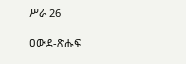ሥራ 26

ዐውደ-ጽሑፍ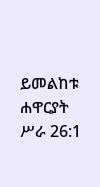ይመልከቱ ሐዋርያት ሥራ 26:1